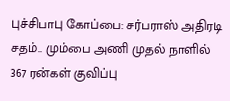புச்சிபாபு கோப்பை: சர்பராஸ் அதிரடி சதம்.. மும்பை அணி முதல் நாளில் 367 ரன்கள் குவிப்பு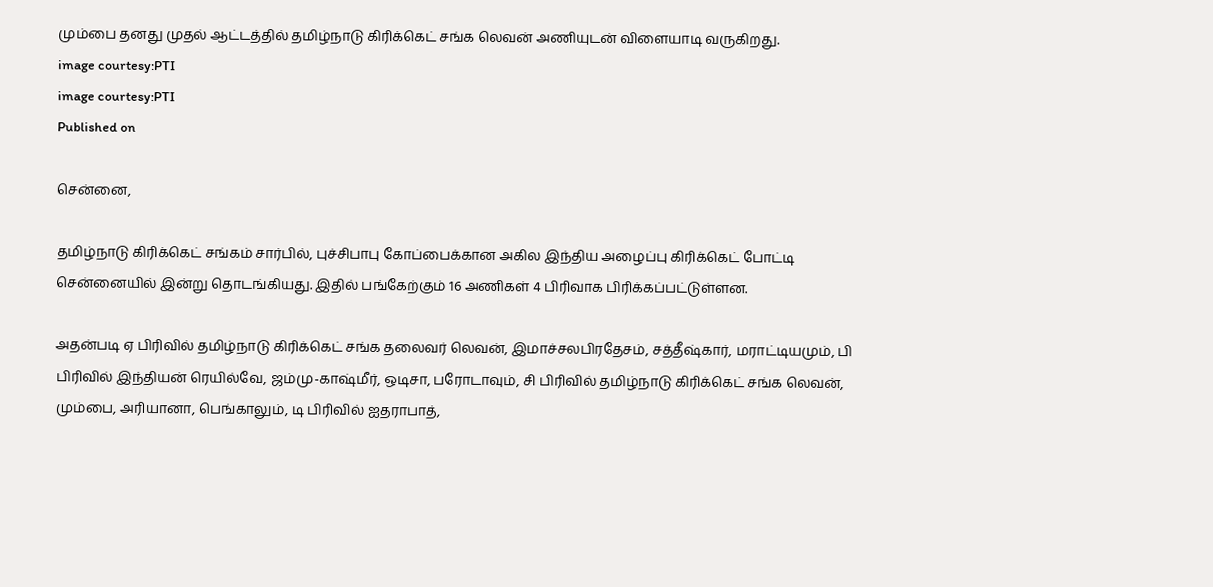மும்பை தனது முதல் ஆட்டத்தில் தமிழ்நாடு கிரிக்கெட் சங்க லெவன் அணியுடன் விளையாடி வருகிறது.
image courtesy:PTI
image courtesy:PTI
Published on

சென்னை,

தமிழ்நாடு கிரிக்கெட் சங்கம் சார்பில், புச்சிபாபு கோப்பைக்கான அகில இந்திய அழைப்பு கிரிக்கெட் போட்டி சென்னையில் இன்று தொடங்கியது. இதில் பங்கேற்கும் 16 அணிகள் 4 பிரிவாக பிரிக்கப்பட்டுள்ளன.

அதன்படி ஏ பிரிவில் தமிழ்நாடு கிரிக்கெட் சங்க தலைவர் லெவன், இமாச்சலபிரதேசம், சத்தீஷ்கார், மராட்டியமும், பி பிரிவில் இந்தியன் ரெயில்வே, ஜம்மு-காஷ்மீர், ஒடிசா, பரோடாவும், சி பிரிவில் தமிழ்நாடு கிரிக்கெட் சங்க லெவன், மும்பை, அரியானா, பெங்காலும், டி பிரிவில் ஐதராபாத்,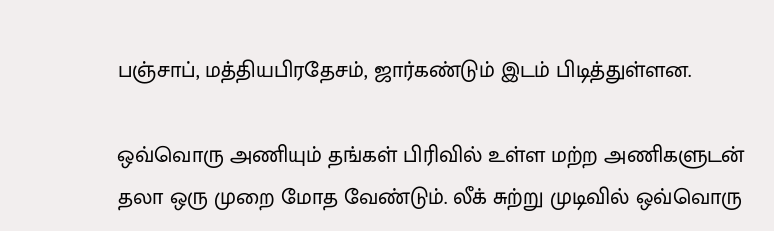பஞ்சாப், மத்தியபிரதேசம், ஜார்கண்டும் இடம் பிடித்துள்ளன.

ஒவ்வொரு அணியும் தங்கள் பிரிவில் உள்ள மற்ற அணிகளுடன் தலா ஒரு முறை மோத வேண்டும். லீக் சுற்று முடிவில் ஒவ்வொரு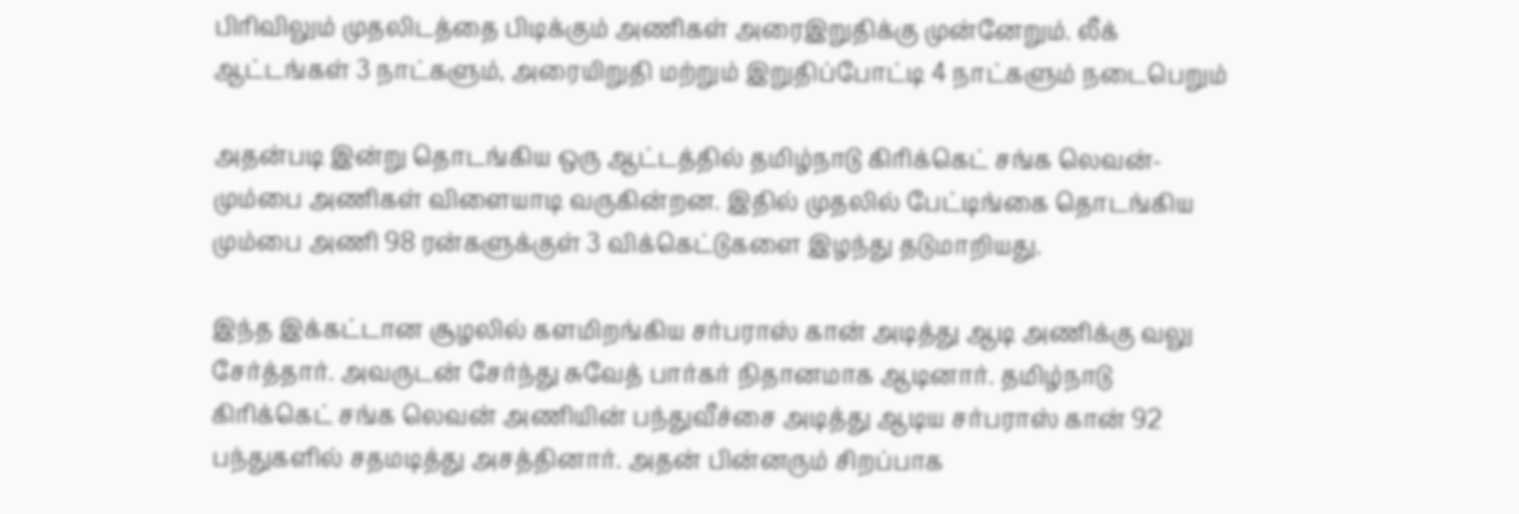பிரிவிலும் முதலிடத்தை பிடிக்கும் அணிகள் அரைஇறுதிக்கு முன்னேறும். லீக் ஆட்டங்கள் 3 நாட்களும், அரையிறுதி மற்றும் இறுதிப்போட்டி 4 நாட்களும் நடைபெறும்

அதன்படி இன்று தொடங்கிய ஒரு ஆட்டத்தில் தமிழ்நாடு கிரிக்கெட் சங்க லெவன்- மும்பை அணிகள் விளையாடி வருகின்றன. இதில் முதலில் பேட்டிங்கை தொடங்கிய மும்பை அணி 98 ரன்களுக்குள் 3 விக்கெட்டுகளை இழந்து தடுமாறியது.

இந்த இக்கட்டான சூழலில் களமிறங்கிய சர்பராஸ் கான் அடித்து ஆடி அணிக்கு வலு சேர்த்தார். அவருடன் சேர்ந்து சுவேத் பார்கர் நிதானமாக ஆடினார். தமிழ்நாடு கிரிக்கெட் சங்க லெவன் அணியின் பந்துவீச்சை அடித்து ஆடிய சர்பராஸ் கான் 92 பந்துகளில் சதமடித்து அசத்தினார். அதன் பின்னரும் சிறப்பாக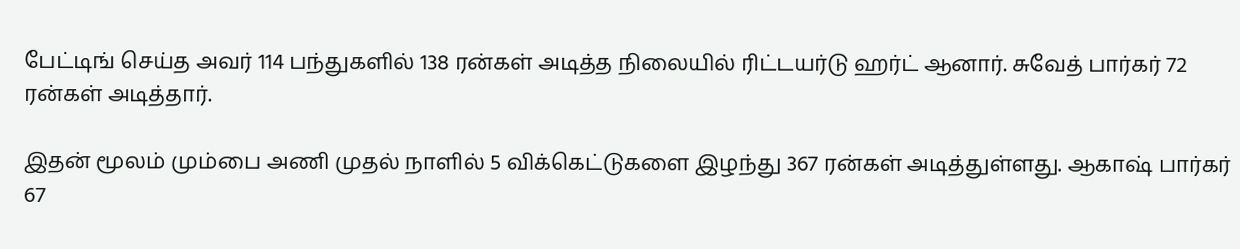பேட்டிங் செய்த அவர் 114 பந்துகளில் 138 ரன்கள் அடித்த நிலையில் ரிட்டயர்டு ஹர்ட் ஆனார். சுவேத் பார்கர் 72 ரன்கள் அடித்தார்.

இதன் மூலம் மும்பை அணி முதல் நாளில் 5 விக்கெட்டுகளை இழந்து 367 ரன்கள் அடித்துள்ளது. ஆகாஷ் பார்கர் 67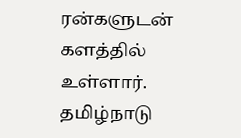ரன்களுடன் களத்தில் உள்ளார். தமிழ்நாடு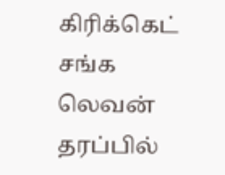கிரிக்கெட் சங்க லெவன் தரப்பில்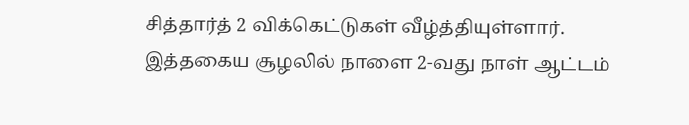சித்தார்த் 2 விக்கெட்டுகள் வீழ்த்தியுள்ளார். இத்தகைய சூழலில் நாளை 2-வது நாள் ஆட்டம்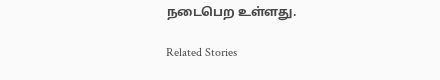நடைபெற உள்ளது.

Related Stories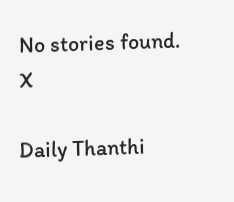No stories found.
X

Daily Thanthi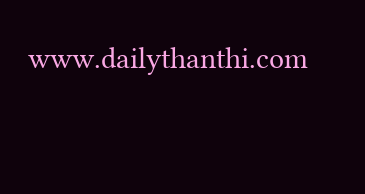www.dailythanthi.com